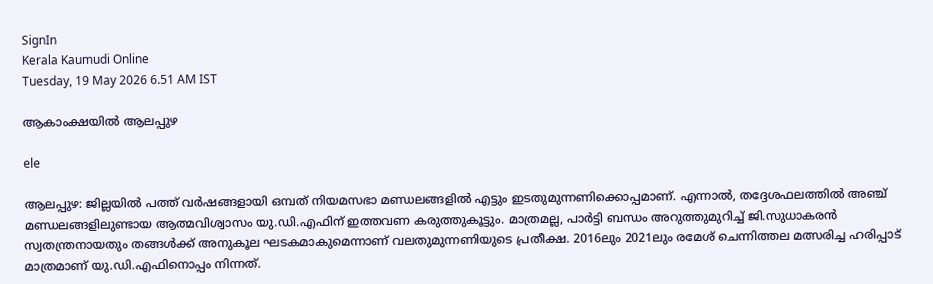SignIn
Kerala Kaumudi Online
Tuesday, 19 May 2026 6.51 AM IST

ആകാംക്ഷയിൽ ആലപ്പുഴ

ele

ആലപ്പുഴ: ജില്ലയിൽ പത്ത് വർഷങ്ങളായി ഒമ്പത് നിയമസഭാ മണ്ഡലങ്ങളിൽ എട്ടും ഇടതുമുന്നണിക്കൊപ്പമാണ്. എന്നാൽ, തദ്ദേശഫലത്തിൽ അഞ്ച് മണ്ഡലങ്ങളിലുണ്ടായ ആത്മവിശ്വാസം യു.ഡി.എഫിന് ഇത്തവണ കരുത്തുകൂട്ടും. മാത്രമല്ല, പാർട്ടി ബന്ധം അറുത്തുമുറിച്ച് ജി.സുധാകരൻ സ്വതന്ത്രനായതും തങ്ങൾക്ക് അനുകൂല ഘടകമാകുമെന്നാണ് വലതുമുന്നണിയുടെ പ്രതീക്ഷ. 2016ലും 2021ലും രമേശ് ചെന്നിത്തല മത്സരിച്ച ഹരിപ്പാട് മാത്രമാണ് യു.ഡി.എഫിനൊപ്പം നിന്നത്.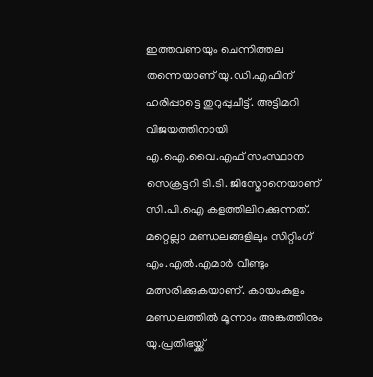ഇത്തവണയും ചെന്നിത്തല തന്നെയാണ് യു.ഡി.എഫിന് ഹരിപ്പാട്ടെ തുറുപ്പുചീട്ട്. അട്ടിമറി വിജയത്തിനായി എ.ഐ.വൈ.എഫ്‌ സംസ്ഥാന സെക്രട്ടറി ടി.ടി. ജിസ്മോനെയാണ് സി.പി.ഐ കളത്തിലിറക്കുന്നത്. മറ്റെല്ലാ മണ്ഡലങ്ങളിലും സിറ്റിംഗ് എം.എൽ.എമാർ വീണ്ടും മത്സരിക്കുകയാണ്. കായംകുളം മണ്ഡലത്തിൽ മൂന്നാം അങ്കത്തിനും യു.പ്രതിഭയ്ക്ക്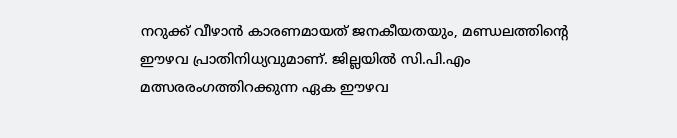നറുക്ക് വീഴാൻ കാരണമായത് ജനകീയതയും, മണ്ഡലത്തിന്റെ ഈഴവ പ്രാതിനിധ്യവുമാണ്. ജില്ലയിൽ സി.പി.എം മത്സരരംഗത്തിറക്കുന്ന ഏക ഈഴവ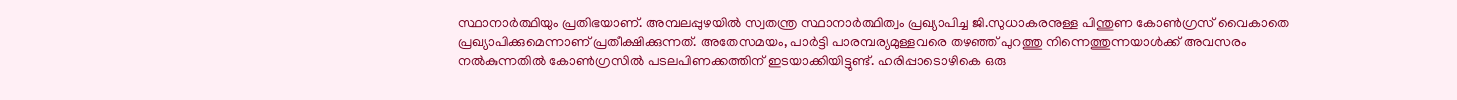സ്ഥാനാർത്ഥിയും പ്രതിഭയാണ്. അമ്പലപ്പുഴയിൽ സ്വതന്ത്ര സ്ഥാനാർത്ഥിത്വം പ്രഖ്യാപിച്ച ജി.സുധാകരനുള്ള പിന്തുണ കോൺഗ്രസ് വൈകാതെ പ്രഖ്യാപിക്കുമെന്നാണ് പ്രതീക്ഷിക്കുന്നത്. അതേസമയം, പാർട്ടി പാരമ്പര്യമുള്ളവരെ തഴഞ്ഞ് പുറത്തു നിന്നെത്തുന്നയാൾക്ക് അവസരം നൽകുന്നതിൽ കോൺഗ്രസിൽ പടലപിണക്കത്തിന് ഇടയാക്കിയിട്ടുണ്ട്. ഹരിപ്പാടൊഴികെ ഒരു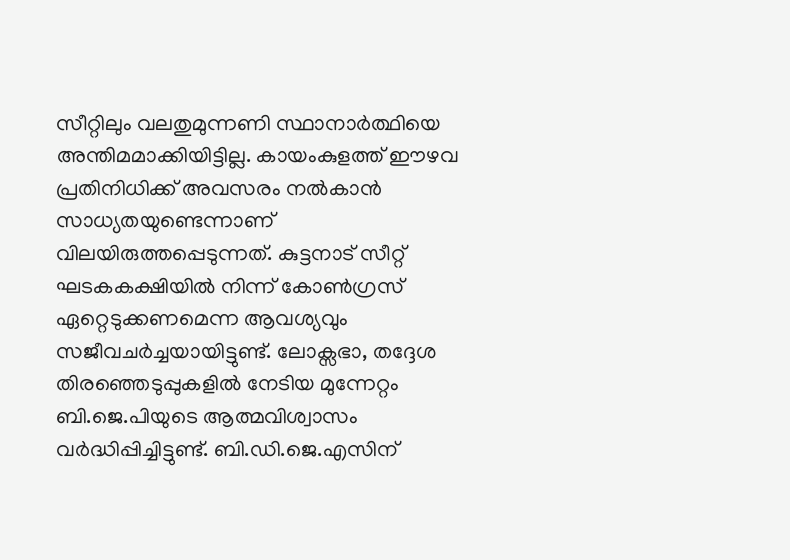സീറ്റിലും വലതുമുന്നണി സ്ഥാനാർത്ഥിയെ അന്തിമമാക്കിയിട്ടില്ല. കായംകുളത്ത് ഈഴവ പ്രതിനിധിക്ക് അവസരം നൽകാൻ സാധ്യതയുണ്ടെന്നാണ് വിലയിരുത്തപ്പെടുന്നത്. കുട്ടനാട് സീറ്റ് ഘടകകക്ഷിയിൽ നിന്ന് കോൺഗ്രസ് ഏറ്റെടുക്കണമെന്ന ആവശ്യവും സജീവചർച്ചയായിട്ടുണ്ട്. ലോക്സഭാ, തദ്ദേശ തിരഞ്ഞെടുപ്പുകളിൽ നേടിയ മുന്നേറ്റം ബി.ജെ.പിയുടെ ആത്മവിശ്വാസം വർദ്ധിപ്പിച്ചിട്ടുണ്ട്. ബി.ഡി.ജെ.എസിന്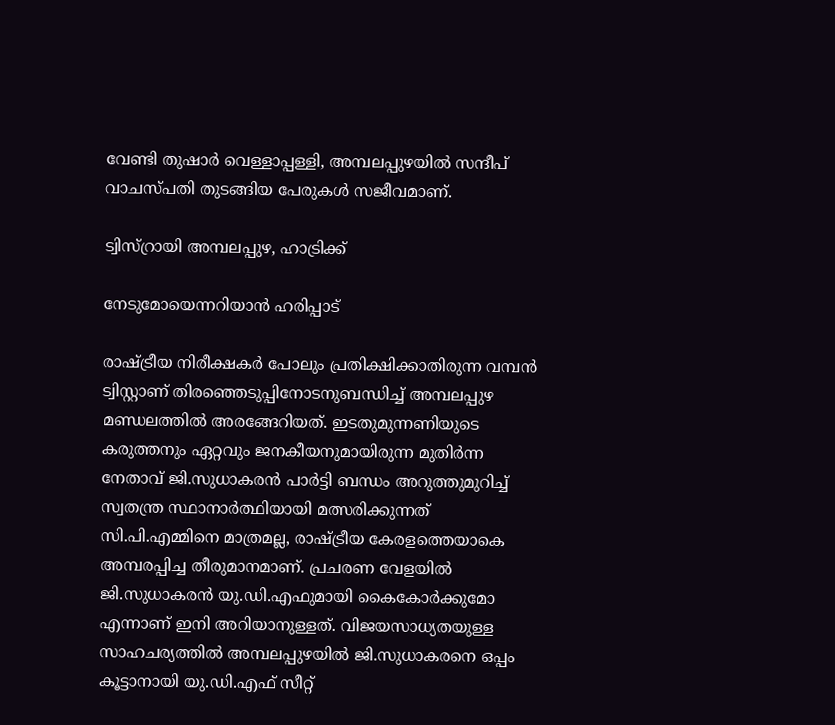വേണ്ടി തുഷാർ വെള്ളാപ്പള്ളി, അമ്പലപ്പുഴയിൽ സന്ദീപ് വാചസ്പതി തുടങ്ങിയ പേരുകൾ സജീവമാണ്.

ട്വിസ്റ്രായി അമ്പലപ്പുഴ, ഹാട്രിക്ക്

നേടുമോയെന്നറിയാൻ ഹരിപ്പാട്

രാഷ്ട്രീയ നിരീക്ഷകർ പോലും പ്രതിക്ഷിക്കാതിരുന്ന വമ്പൻ ട്വിസ്റ്റാണ് തിരഞ്ഞെടുപ്പിനോടനുബന്ധിച്ച് അമ്പലപ്പുഴ മണ്ഡലത്തിൽ അരങ്ങേറിയത്. ഇടതുമുന്നണിയുടെ കരുത്തനും ഏറ്റവും ജനകീയനുമായിരുന്ന മുതിർന്ന നേതാവ് ജി.സുധാകരൻ പാർട്ടി ബന്ധം അറുത്തുമുറിച്ച് സ്വതന്ത്ര സ്ഥാനാർത്ഥിയായി മത്സരിക്കുന്നത് സി.പി.എമ്മിനെ മാത്രമല്ല, രാഷ്ട്രീയ കേരളത്തെയാകെ അമ്പരപ്പിച്ച തീരുമാനമാണ്. പ്രചരണ വേളയിൽ ജി.സുധാകരൻ യു.ഡി.എഫുമായി കൈകോർക്കുമോ എന്നാണ് ഇനി അറിയാനുള്ളത്. വിജയസാധ്യതയുള്ള സാഹചര്യത്തിൽ അമ്പലപ്പുഴയിൽ ജി.സുധാകരനെ ഒപ്പം കൂട്ടാനായി യു.ഡി.എഫ് സീറ്റ്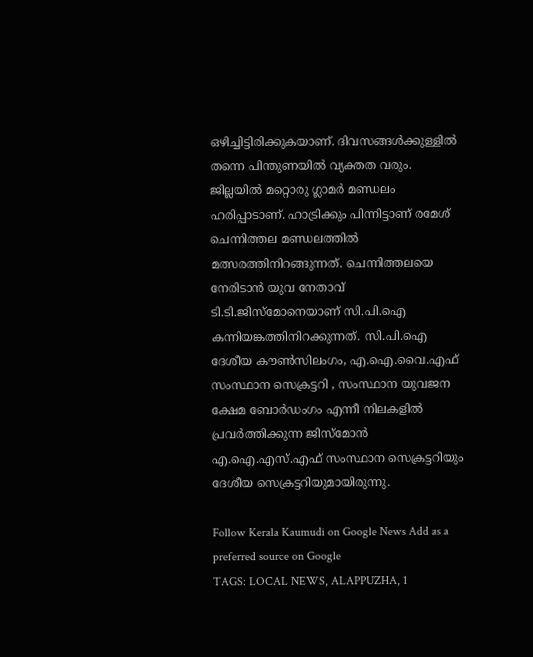ഒഴിച്ചിട്ടിരിക്കുകയാണ്. ദിവസങ്ങൾക്കുള്ളിൽ തന്നെ പിന്തുണയിൽ വ്യക്തത വരും. ജില്ലയിൽ മറ്റൊരു ഗ്ലാമർ മണ്ഡലം ഹരിപ്പാടാണ്. ഹാട്രിക്കും പിന്നിട്ടാണ് രമേശ് ചെന്നിത്തല മണ്ഡലത്തിൽ മത്സരത്തിനിറങ്ങുന്നത്. ചെന്നിത്തലയെ നേരിടാൻ യുവ നേതാവ് ടി.ടി.ജിസ്മോനെയാണ് സി.പി.ഐ കന്നിയങ്കത്തിനിറക്കുന്നത്. സി.പി.ഐ ദേശീയ ക‍ൗൺസിലംഗം, എ.ഐ.വൈ.എഫ്‌ സംസ്ഥാന സെക്രട്ടറി , സംസ്ഥാന യുവജന ക്ഷേമ ബോർഡംഗം എന്നീ നിലകളിൽ പ്രവർത്തിക്കുന്ന ജിസ്മോൻ എ.ഐ.എസ്‌.എഫ്‌ സംസ്ഥാന സെക്രട്ടറിയും ദേശീയ സെക്രട്ടറിയുമായിരുന്നു.

Follow Kerala Kaumudi on Google News Add as a preferred source on Google
TAGS: LOCAL NEWS, ALAPPUZHA, 1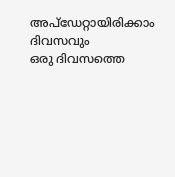അപ്ഡേറ്റായിരിക്കാം ദിവസവും
ഒരു ദിവസത്തെ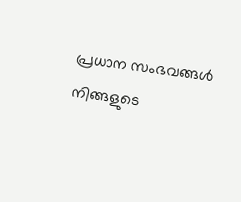പ്രധാന സംഭവങ്ങൾ നിങ്ങളുടെ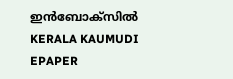ഇൻബോക്സിൽ
KERALA KAUMUDI EPAPER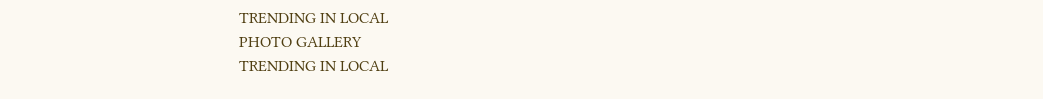TRENDING IN LOCAL
PHOTO GALLERY
TRENDING IN LOCAL